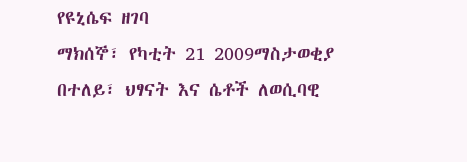የዩኒሴፍ ዘገባ
ማክሰኞ፣ የካቲት 21 2009ማስታወቂያ
በተለይ፣ ህፃናት እና ሴቶች ለወሲባዊ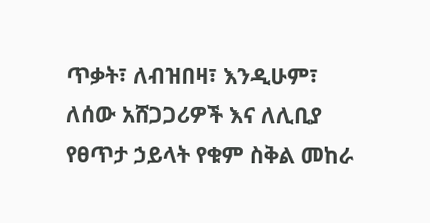ጥቃት፣ ለብዝበዛ፣ እንዲሁም፣ ለሰው አሸጋጋሪዎች እና ለሊቢያ የፀጥታ ኃይላት የቁም ስቅል መከራ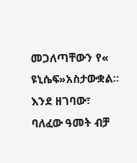መጋለጣቸውን የ« ዩኒሴፍ»አስታውቋል። እንደ ዘገባው፣ ባለፈው ዓመት ብቻ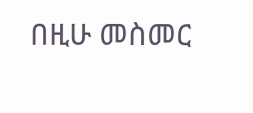በዚሁ መስመር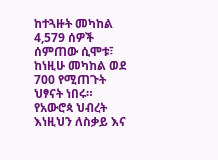ከተጓዙት መካከል 4,579 ሰዎች ሰምጠው ሲሞቱ፣ ከነዚሁ መካከል ወደ 700 የሚጠጉት ህፃናት ነበሩ። የአውሮጳ ህብረት እነዚህን ለስቃይ እና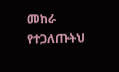መከራ የተጋለጡትህ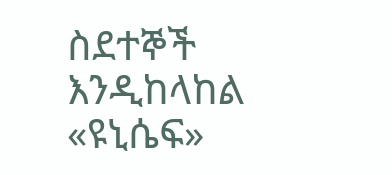ስደተኞች እንዲከላከል «ዩኒሴፍ»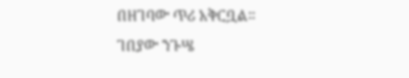በዘገባው ጥሪ አቅርቧል።
ገበያው ንጉሤ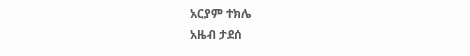አርያም ተክሌ
አዜብ ታደሰ